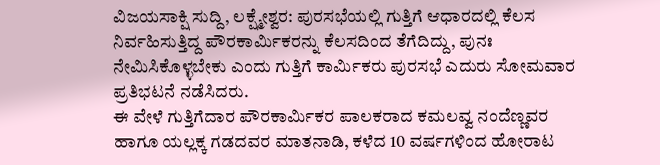ವಿಜಯಸಾಕ್ಷಿ ಸುದ್ದಿ, ಲಕ್ಷ್ಮೇಶ್ವರ: ಪುರಸಭೆಯಲ್ಲಿ ಗುತ್ತಿಗೆ ಆಧಾರದಲ್ಲಿ ಕೆಲಸ ನಿರ್ವಹಿಸುತ್ತಿದ್ದ ಪೌರಕಾರ್ಮಿಕರನ್ನು ಕೆಲಸದಿಂದ ತೆಗೆದಿದ್ದು, ಪುನಃ ನೇಮಿಸಿಕೊಳ್ಳಬೇಕು ಎಂದು ಗುತ್ತಿಗೆ ಕಾರ್ಮಿಕರು ಪುರಸಭೆ ಎದುರು ಸೋಮವಾರ ಪ್ರತಿಭಟನೆ ನಡೆಸಿದರು.
ಈ ವೇಳೆ ಗುತ್ತಿಗೆದಾರ ಪೌರಕಾರ್ಮಿಕರ ಪಾಲಕರಾದ ಕಮಲವ್ವ ನಂದೆಣ್ಣವರ ಹಾಗೂ ಯಲ್ಲಕ್ಕ ಗಡದವರ ಮಾತನಾಡಿ, ಕಳೆದ 10 ವರ್ಷಗಳಿಂದ ಹೋರಾಟ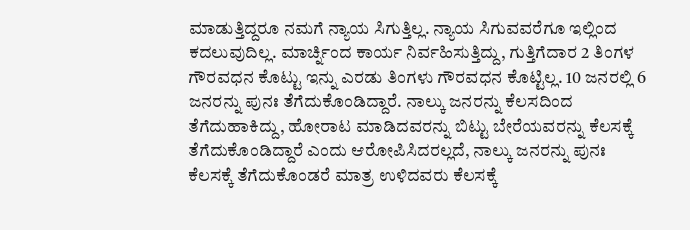ಮಾಡುತ್ತಿದ್ದರೂ ನಮಗೆ ನ್ಯಾಯ ಸಿಗುತ್ತಿಲ್ಲ. ನ್ಯಾಯ ಸಿಗುವವರೆಗೂ ಇಲ್ಲಿಂದ ಕದಲುವುದಿಲ್ಲ. ಮಾರ್ಚ್ನಿಂದ ಕಾರ್ಯ ನಿರ್ವಹಿಸುತ್ತಿದ್ದು, ಗುತ್ತಿಗೆದಾರ 2 ತಿಂಗಳ ಗೌರವಧನ ಕೊಟ್ಟು ಇನ್ನು ಎರಡು ತಿಂಗಳು ಗೌರವಧನ ಕೊಟ್ಟಿಲ್ಲ. 10 ಜನರಲ್ಲಿ 6 ಜನರನ್ನು ಪುನಃ ತೆಗೆದುಕೊಂಡಿದ್ದಾರೆ. ನಾಲ್ಕು ಜನರನ್ನು ಕೆಲಸದಿಂದ ತೆಗೆದುಹಾಕಿದ್ದು, ಹೋರಾಟ ಮಾಡಿದವರನ್ನು ಬಿಟ್ಟು ಬೇರೆಯವರನ್ನು ಕೆಲಸಕ್ಕೆ ತೆಗೆದುಕೊಂಡಿದ್ದಾರೆ ಎಂದು ಆರೋಪಿಸಿದರಲ್ಲದೆ, ನಾಲ್ಕು ಜನರನ್ನು ಪುನಃ ಕೆಲಸಕ್ಕೆ ತೆಗೆದುಕೊಂಡರೆ ಮಾತ್ರ ಉಳಿದವರು ಕೆಲಸಕ್ಕೆ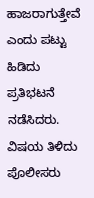ಹಾಜರಾಗುತ್ತೇವೆ ಎಂದು ಪಟ್ಟು ಹಿಡಿದು ಪ್ರತಿಭಟನೆ ನಡೆಸಿದರು.
ವಿಷಯ ತಿಳಿದು ಪೊಲೀಸರು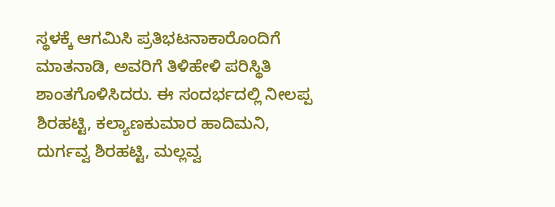ಸ್ಥಳಕ್ಕೆ ಆಗಮಿಸಿ ಪ್ರತಿಭಟನಾಕಾರೊಂದಿಗೆ ಮಾತನಾಡಿ, ಅವರಿಗೆ ತಿಳಿಹೇಳಿ ಪರಿಸ್ಥಿತಿ ಶಾಂತಗೊಳಿಸಿದರು. ಈ ಸಂದರ್ಭದಲ್ಲಿ ನೀಲಪ್ಪ ಶಿರಹಟ್ಟಿ, ಕಲ್ಯಾಣಕುಮಾರ ಹಾದಿಮನಿ, ದುರ್ಗವ್ವ ಶಿರಹಟ್ಟಿ, ಮಲ್ಲವ್ವ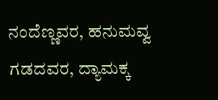ನಂದೆಣ್ಣವರ, ಹನುಮವ್ವ ಗಡದವರ, ದ್ಯಾಮಕ್ಕ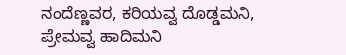ನಂದೆಣ್ಣವರ, ಕರಿಯವ್ವ ದೊಡ್ಡಮನಿ, ಪ್ರೇಮವ್ವ ಹಾದಿಮನಿ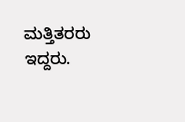ಮತ್ತಿತರರು ಇದ್ದರು.